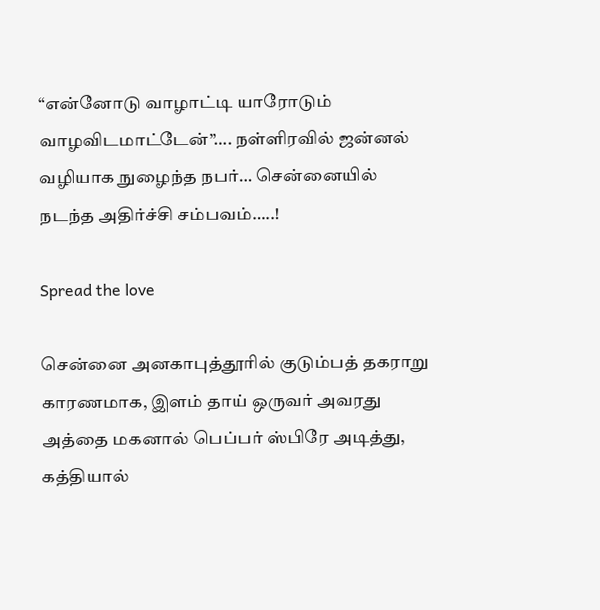“என்னோடு வாழாட்டி யாரோடும் வாழவிடமாட்டேன்”…. நள்ளிரவில் ஜன்னல் வழியாக நுழைந்த நபர்… சென்னையில் நடந்த அதிர்ச்சி சம்பவம்…..!

Spread the love

சென்னை அனகாபுத்தூரில் குடும்பத் தகராறு காரணமாக, இளம் தாய் ஒருவர் அவரது அத்தை மகனால் பெப்பர் ஸ்பிரே அடித்து, கத்தியால்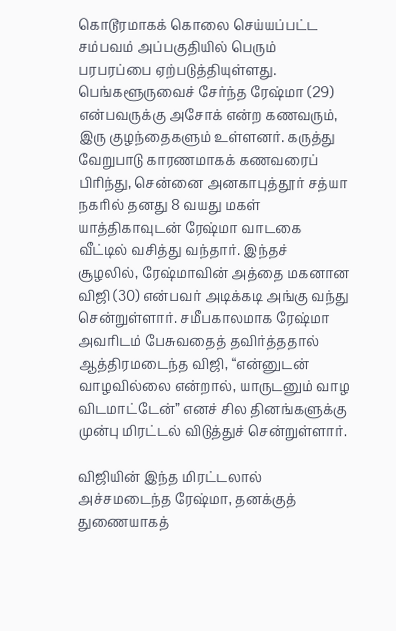கொடூரமாகக் கொலை செய்யப்பட்ட சம்பவம் அப்பகுதியில் பெரும் பரபரப்பை ஏற்படுத்தியுள்ளது. பெங்களூருவைச் சேர்ந்த ரேஷ்மா (29) என்பவருக்கு அசோக் என்ற கணவரும், இரு குழந்தைகளும் உள்ளனர். கருத்து வேறுபாடு காரணமாகக் கணவரைப் பிரிந்து, சென்னை அனகாபுத்தூர் சத்யா நகரில் தனது 8 வயது மகள் யாத்திகாவுடன் ரேஷ்மா வாடகை வீட்டில் வசித்து வந்தார். இந்தச் சூழலில், ரேஷ்மாவின் அத்தை மகனான விஜி (30) என்பவர் அடிக்கடி அங்கு வந்து சென்றுள்ளார். சமீபகாலமாக ரேஷ்மா அவரிடம் பேசுவதைத் தவிர்த்ததால் ஆத்திரமடைந்த விஜி, “என்னுடன் வாழவில்லை என்றால், யாருடனும் வாழ விடமாட்டேன்” எனச் சில தினங்களுக்கு முன்பு மிரட்டல் விடுத்துச் சென்றுள்ளார்.

விஜியின் இந்த மிரட்டலால் அச்சமடைந்த ரேஷ்மா, தனக்குத் துணையாகத்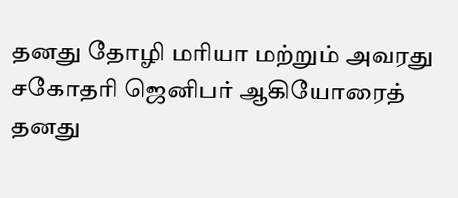தனது தோழி மரியா மற்றும் அவரது சகோதரி ஜெனிபர் ஆகியோரைத் தனது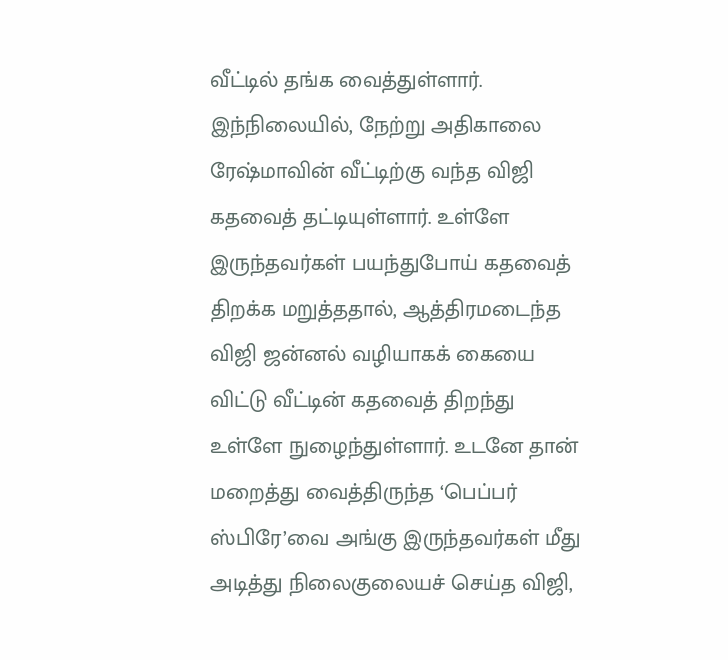வீட்டில் தங்க வைத்துள்ளார். இந்நிலையில், நேற்று அதிகாலை ரேஷ்மாவின் வீட்டிற்கு வந்த விஜி கதவைத் தட்டியுள்ளார். உள்ளே இருந்தவர்கள் பயந்துபோய் கதவைத் திறக்க மறுத்ததால், ஆத்திரமடைந்த விஜி ஜன்னல் வழியாகக் கையை விட்டு வீட்டின் கதவைத் திறந்து உள்ளே நுழைந்துள்ளார். உடனே தான் மறைத்து வைத்திருந்த ‘பெப்பர் ஸ்பிரே’வை அங்கு இருந்தவர்கள் மீது அடித்து நிலைகுலையச் செய்த விஜி,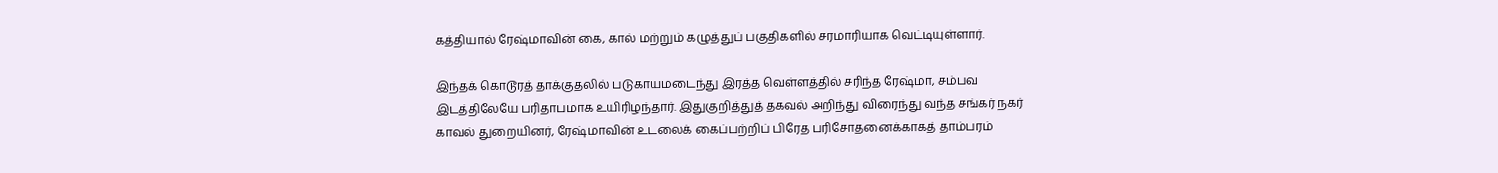கத்தியால் ரேஷ்மாவின் கை, கால் மற்றும் கழுத்துப் பகுதிகளில் சரமாரியாக வெட்டியுள்ளார்.

இந்தக் கொடூரத் தாக்குதலில் படுகாயமடைந்து இரத்த வெள்ளத்தில் சரிந்த ரேஷ்மா, சம்பவ இடத்திலேயே பரிதாபமாக உயிரிழந்தார். இதுகுறித்துத் தகவல் அறிந்து விரைந்து வந்த சங்கர் நகர் காவல் துறையினர், ரேஷ்மாவின் உடலைக் கைப்பற்றிப் பிரேத பரிசோதனைக்காகத் தாம்பரம்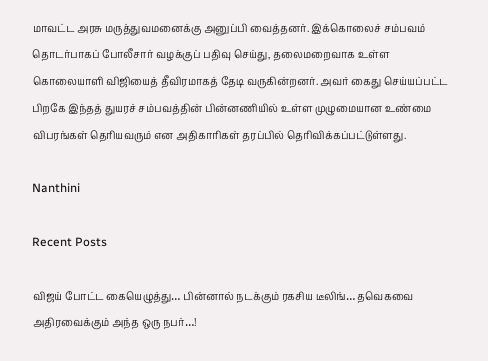மாவட்ட அரசு மருத்துவமனைக்கு அனுப்பி வைத்தனர். இக்கொலைச் சம்பவம் தொடர்பாகப் போலீசார் வழக்குப் பதிவு செய்து, தலைமறைவாக உள்ள கொலையாளி விஜியைத் தீவிரமாகத் தேடி வருகின்றனர். அவர் கைது செய்யப்பட்ட பிறகே இந்தத் துயரச் சம்பவத்தின் பின்னணியில் உள்ள முழுமையான உண்மை விபரங்கள் தெரியவரும் என அதிகாரிகள் தரப்பில் தெரிவிக்கப்பட்டுள்ளது.

Nanthini

Recent Posts

விஜய் போட்ட கையெழுத்து… பின்னால் நடக்கும் ரகசிய டீலிங்… தவெகவை அதிரவைக்கும் அந்த ஒரு நபர்…!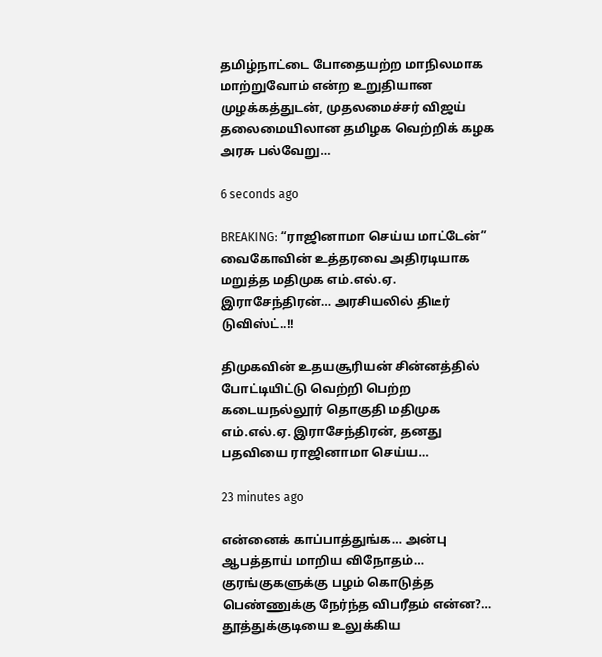தமிழ்நாட்டை போதையற்ற மாநிலமாக மாற்றுவோம் என்ற உறுதியான முழக்கத்துடன், முதலமைச்சர் விஜய் தலைமையிலான தமிழக வெற்றிக் கழக அரசு பல்வேறு…

6 seconds ago

BREAKING: “ராஜினாமா செய்ய மாட்டேன்” வைகோவின் உத்தரவை அதிரடியாக மறுத்த மதிமுக எம்.எல்.ஏ. இராசேந்திரன்… அரசியலில் திடீர் டுவிஸ்ட்..!!

திமுகவின் உதயசூரியன் சின்னத்தில் போட்டியிட்டு வெற்றி பெற்ற கடையநல்லூர் தொகுதி மதிமுக எம்.எல்.ஏ. இராசேந்திரன், தனது பதவியை ராஜினாமா செய்ய…

23 minutes ago

என்னைக் காப்பாத்துங்க… அன்பு ஆபத்தாய் மாறிய விநோதம்… குரங்குகளுக்கு பழம் கொடுத்த பெண்ணுக்கு நேர்ந்த விபரீதம் என்ன?… தூத்துக்குடியை உலுக்கிய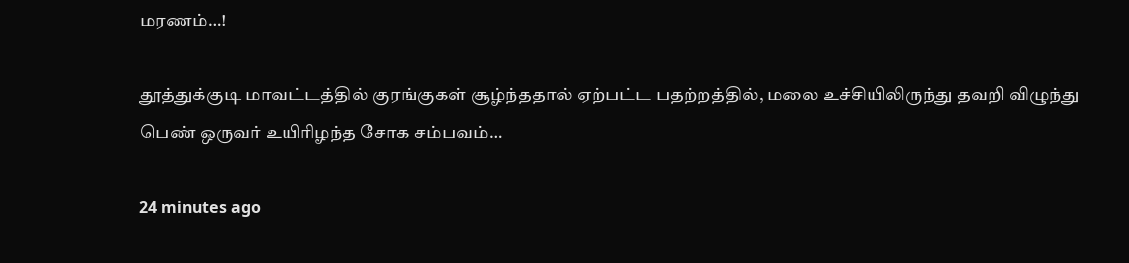மரணம்…!

தூத்துக்குடி மாவட்டத்தில் குரங்குகள் சூழ்ந்ததால் ஏற்பட்ட பதற்றத்தில், மலை உச்சியிலிருந்து தவறி விழுந்து பெண் ஒருவர் உயிரிழந்த சோக சம்பவம்…

24 minutes ago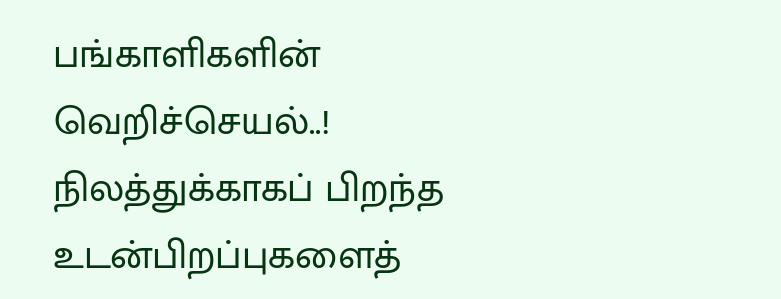பங்காளிகளின் வெறிச்செயல்..! நிலத்துக்காகப் பிறந்த உடன்பிறப்புகளைத்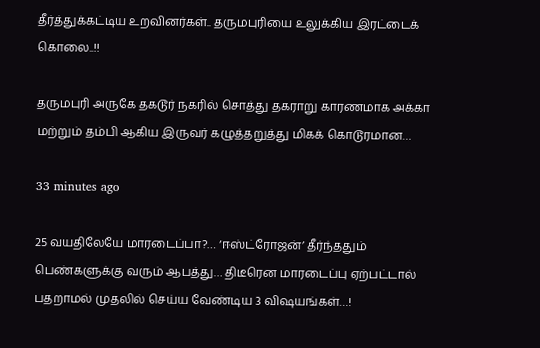தீர்த்துக்கட்டிய உறவினர்கள்.. தருமபுரியை உலுக்கிய இரட்டைக் கொலை..!!

தருமபுரி அருகே தகடூர் நகரில் சொத்து தகராறு காரணமாக அக்கா மற்றும் தம்பி ஆகிய இருவர் கழுத்தறுத்து மிகக் கொடூரமான…

33 minutes ago

25 வயதிலேயே மாரடைப்பா?… ‘ஈஸ்ட்ரோஜன்’ தீர்ந்ததும் பெண்களுக்கு வரும் ஆபத்து… திடீரென மாரடைப்பு ஏற்பட்டால் பதறாமல் முதலில் செய்ய வேண்டிய 3 விஷயங்கள்…!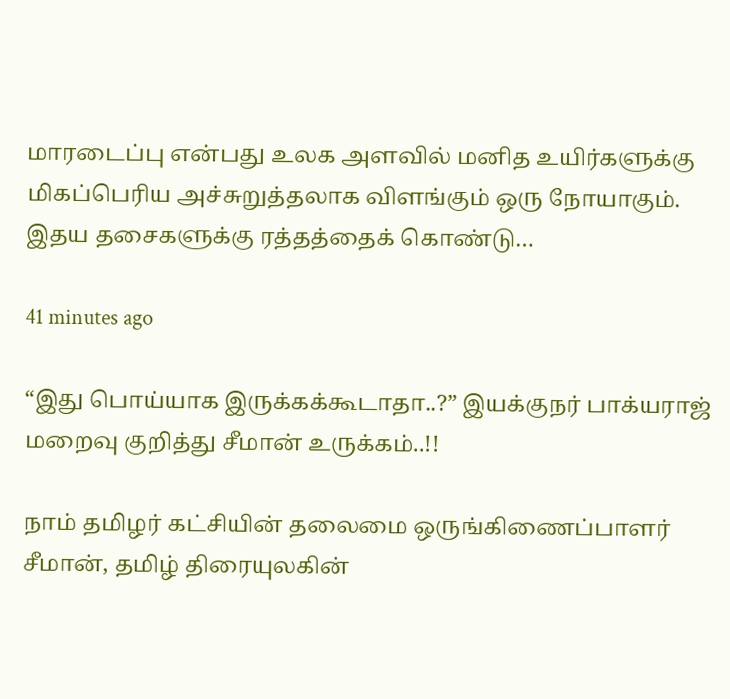மாரடைப்பு என்பது உலக அளவில் மனித உயிர்களுக்கு மிகப்பெரிய அச்சுறுத்தலாக விளங்கும் ஒரு நோயாகும். இதய தசைகளுக்கு ரத்தத்தைக் கொண்டு…

41 minutes ago

“இது பொய்யாக இருக்கக்கூடாதா..?” இயக்குநர் பாக்யராஜ் மறைவு குறித்து சீமான் உருக்கம்..!!

நாம் தமிழர் கட்சியின் தலைமை ஒருங்கிணைப்பாளர் சீமான், தமிழ் திரையுலகின்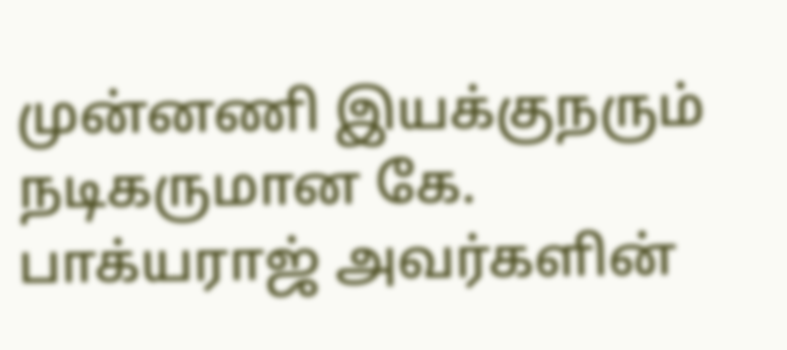முன்னணி இயக்குநரும் நடிகருமான கே. பாக்யராஜ் அவர்களின்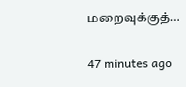மறைவுக்குத்…

47 minutes ago